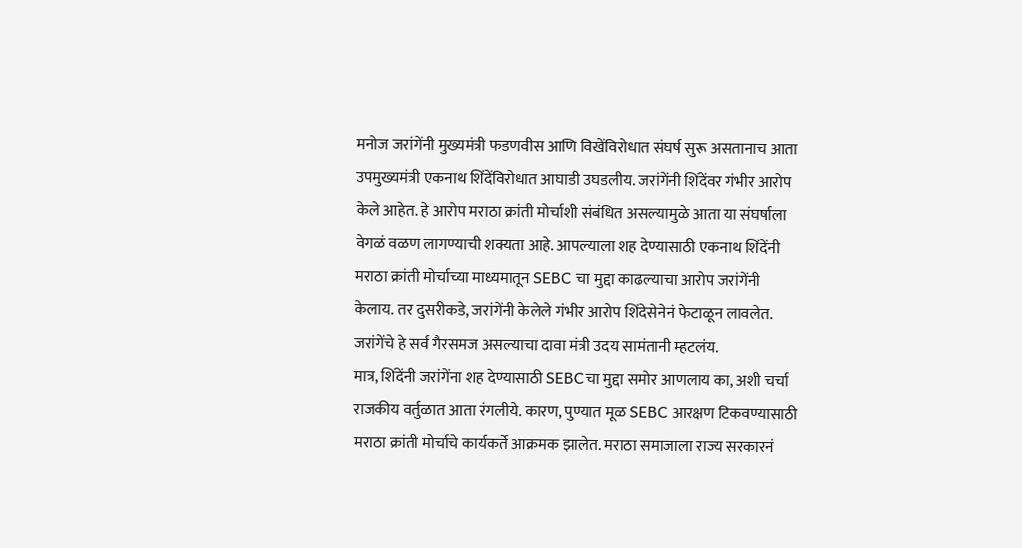मनोज जरांगेंनी मुख्यमंत्री फडणवीस आणि विखेंविरोधात संघर्ष सुरू असतानाच आता उपमुख्यमंत्री एकनाथ शिंदेंविरोधात आघाडी उघडलीय. जरांगेंनी शिंदेंवर गंभीर आरोप केले आहेत. हे आरोप मराठा क्रांती मोर्चाशी संबंधित असल्यामुळे आता या संघर्षाला वेगळं वळण लागण्याची शक्यता आहे. आपल्याला शह देण्यासाठी एकनाथ शिंदेंनी मराठा क्रांती मोर्चाच्या माध्यमातून SEBC चा मुद्दा काढल्याचा आरोप जरांगेंनी केलाय. तर दुसरीकडे, जरांगेंनी केलेले गंभीर आरोप शिंदेसेनेनं फेटाळून लावलेत. जरांगेंचे हे सर्व गैरसमज असल्याचा दावा मंत्री उदय सामंतानी म्हटलंय.
मात्र, शिंदेंनी जरांगेंना शह देण्यासाठी SEBCचा मुद्दा समोर आणलाय का, अशी चर्चा राजकीय वर्तुळात आता रंगलीये. कारण, पुण्यात मूळ SEBC आरक्षण टिकवण्यासाठी मराठा क्रांती मोर्चाचे कार्यकर्ते आक्रमक झालेत. मराठा समाजाला राज्य सरकारनं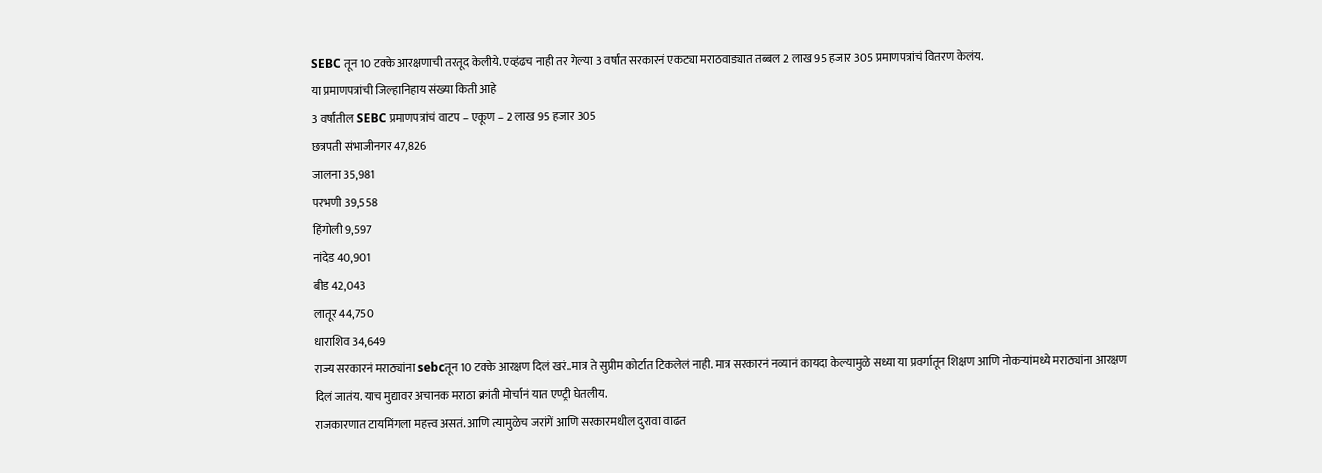SEBC तून 10 टक्के आरक्षणाची तरतूद केलीये. एव्हंढच नाही तर गेल्या 3 वर्षांत सरकारनं एकट्या मराठवाड्यात तब्बल 2 लाख 95 हजार 305 प्रमाणपत्रांचं वितरण केलंय.
या प्रमाणपत्रांची जिल्हानिहाय संख्या किती आहे
3 वर्षांतील SEBC प्रमाणपत्रांचं वाटप – एकूण – 2 लाख 95 हजार 305
छत्रपती संभाजीनगर 47,826
जालना 35,981
परभणी 39,558
हिंगोली 9,597
नांदेड 40,901
बीड 42,043
लातूर 44,750
धाराशिव 34,649
राज्य सरकारनं मराठ्यांना sebcतून 10 टक्के आरक्षण दिलं खरं..मात्र ते सुप्रीम कोर्टात टिकलेलं नाही. मात्र सरकारनं नव्यानं कायदा केल्यामुळे सध्या या प्रवर्गातून शिक्षण आणि नोकऱ्यांमध्ये मराठ्यांना आरक्षण दिलं जातंय. याच मुद्यावर अचानक मराठा क्रांती मोर्चानं यात एण्ट्री घेतलीय.
राजकारणात टायमिंगला महत्त्व असतं. आणि त्यामुळेच जरांगें आणि सरकारमधील दुरावा वाढत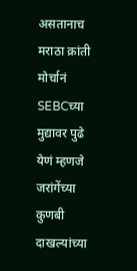असतानाच मराठा क्रांती मोर्चानं SEBCच्या मुद्यावर पुढे येणं म्हणजे जरांगेंच्या कुणबी दाखल्यांच्या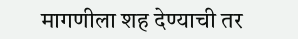मागणीला शह देण्याची तर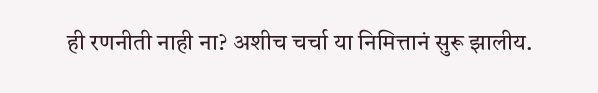ही रणनीती नाही ना? अशीच चर्चा या निमित्तानं सुरू झालीय.